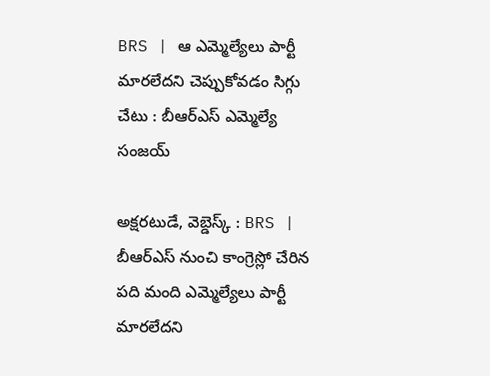BRS | ఆ ఎమ్మెల్యేలు పార్టీ మారలేదని చెప్పుకోవడం సిగ్గు చేటు : బీఆర్ఎస్ ఎమ్మెల్యే సంజయ్

అక్షరటుడే, వెబ్డెస్క్ : BRS | బీఆర్ఎస్ నుంచి కాంగ్రెస్లో చేరిన పది మంది ఎమ్మెల్యేలు పార్టీ మారలేదని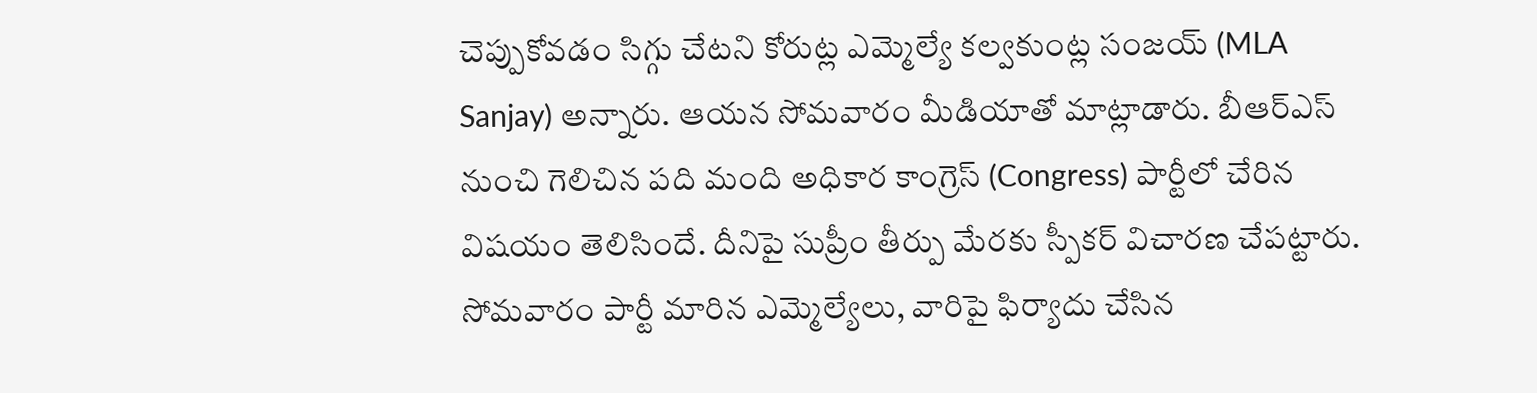చెప్పుకోవడం సిగ్గు చేటని కోరుట్ల ఎమ్మెల్యే కల్వకుంట్ల సంజయ్ (MLA Sanjay) అన్నారు. ఆయన సోమవారం మీడియాతో మాట్లాడారు. బీఆర్ఎస్ నుంచి గెలిచిన పది మంది అధికార కాంగ్రెస్ (Congress) పార్టీలో చేరిన విషయం తెలిసిందే. దీనిపై సుప్రీం తీర్పు మేరకు స్పీకర్ విచారణ చేపట్టారు. సోమవారం పార్టీ మారిన ఎమ్మెల్యేలు, వారిపై ఫిర్యాదు చేసిన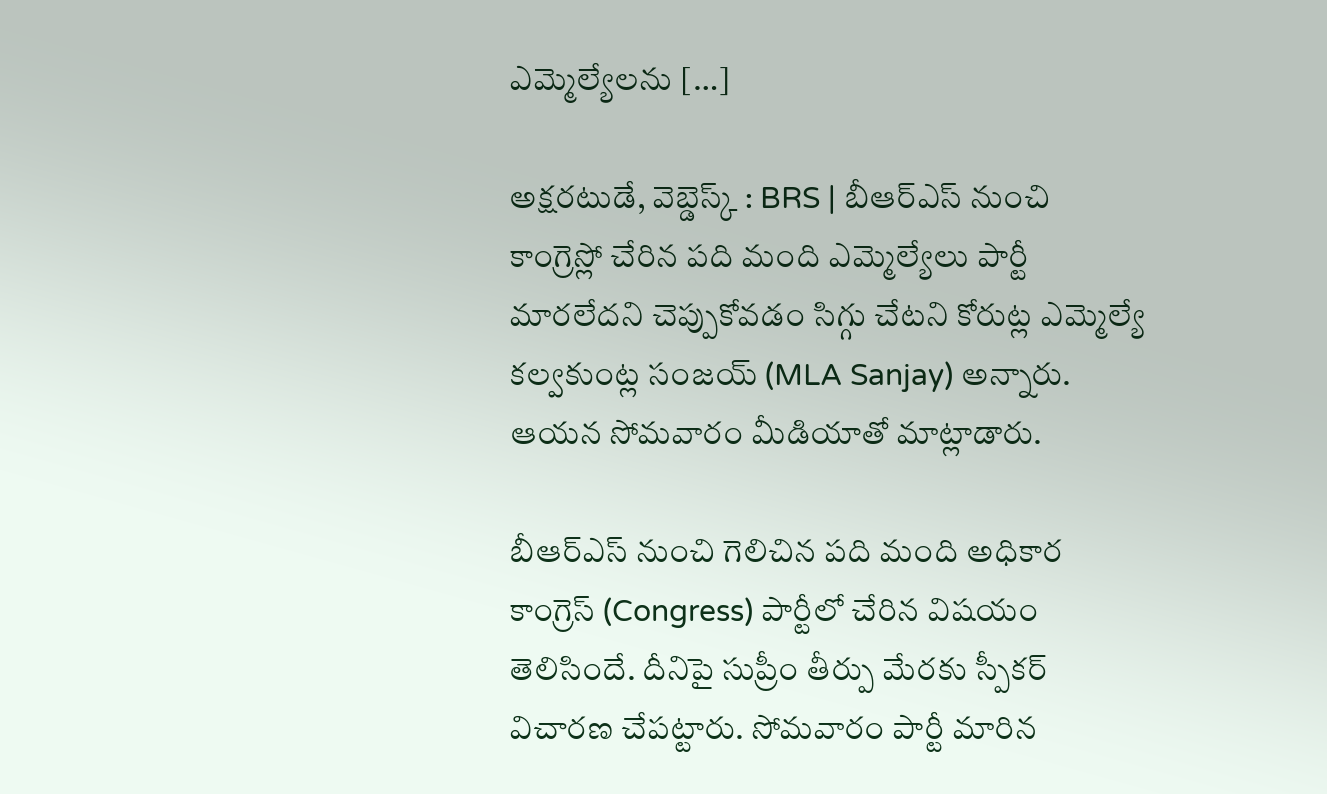ఎమ్మెల్యేలను […]

అక్షరటుడే, వెబ్డెస్క్ : BRS | బీఆర్ఎస్ నుంచి కాంగ్రెస్లో చేరిన పది మంది ఎమ్మెల్యేలు పార్టీ మారలేదని చెప్పుకోవడం సిగ్గు చేటని కోరుట్ల ఎమ్మెల్యే కల్వకుంట్ల సంజయ్ (MLA Sanjay) అన్నారు. ఆయన సోమవారం మీడియాతో మాట్లాడారు.

బీఆర్ఎస్ నుంచి గెలిచిన పది మంది అధికార కాంగ్రెస్ (Congress) పార్టీలో చేరిన విషయం తెలిసిందే. దీనిపై సుప్రీం తీర్పు మేరకు స్పీకర్ విచారణ చేపట్టారు. సోమవారం పార్టీ మారిన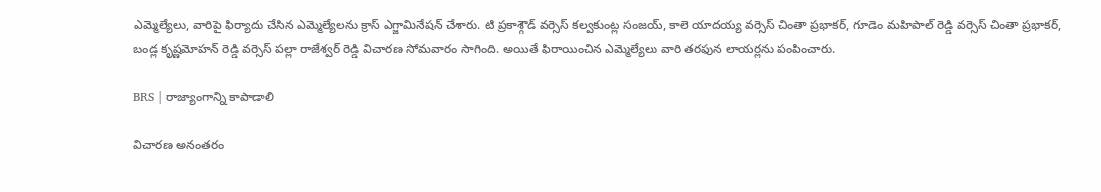ఎమ్మెల్యేలు, వారిపై ఫిర్యాదు చేసిన ఎమ్మెల్యేలను క్రాస్ ఎగ్జామినేషన్ చేశారు. టి ప్రకాశ్గౌడ్ వర్సెస్ కల్వకుంట్ల సంజయ్‌, కాలె యాదయ్య వర్సెస్ చింతా ప్రభాకర్, గూడెం మహిపాల్ రెడ్డి వర్సెస్ చింతా ప్రభాకర్, బండ్ల కృష్ణమోహన్‌ రెడ్డి వర్సెస్ పల్లా రాజేశ్వర్ రెడ్డి విచారణ సోమవారం సాగింది. అయితే ఫిరాయించిన ఎమ్మెల్యేలు వారి తరఫున లాయర్లను పంపించారు.

BRS | రాజ్యాంగాన్ని కాపాడాలి

విచారణ అనంతరం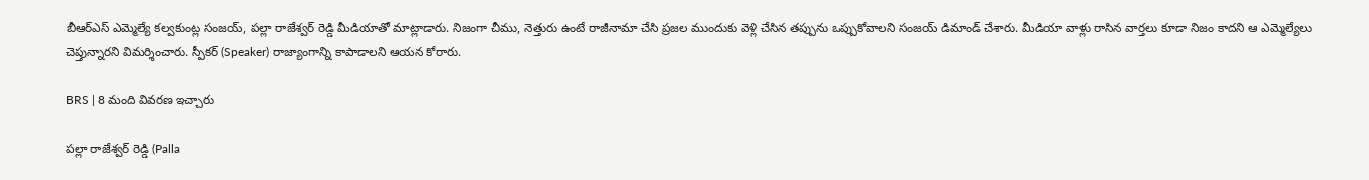బీఆర్ఎస్ ఎమ్మెల్యే కల్వకుంట్ల సంజయ్, పల్లా రాజేశ్వర్ రెడ్డి మీడియాతో మాట్లాడారు. నిజంగా చీము, నెత్తురు ఉంటే రాజీనామా చేసి ప్రజల ముందుకు వెళ్లి చేసిన తప్పును ఒప్పుకోవాలని సంజయ్ డిమాండ్ చేశారు. మీడియా వాళ్లు రాసిన వార్తలు కూడా నిజం కాదని ఆ ఎమ్మెల్యేలు చెప్తున్నారని విమర్శించారు. స్పీకర్ (Speaker) రాజ్యాంగాన్ని కాపాడాలని ఆయన కోరారు.

BRS | 8 మంది వివరణ ఇచ్చారు

పల్లా రాజేశ్వర్ రెడ్డి (Palla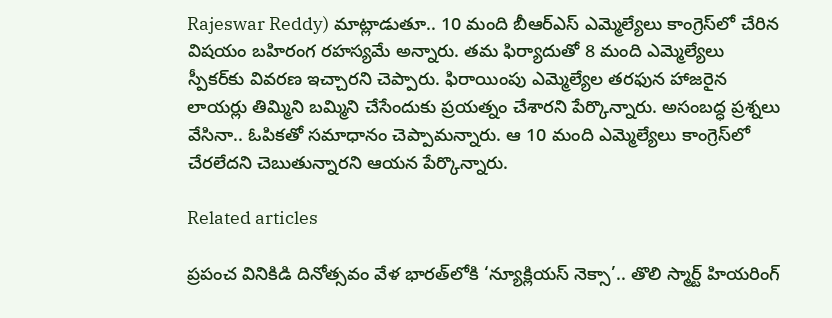Rajeswar Reddy) మాట్లాడుతూ.. 10 మంది బీఆర్ఎస్ ఎమ్మెల్యేలు కాంగ్రెస్‌లో చేరిన విషయం బహిరంగ రహస్యమే అన్నారు. తమ ఫిర్యాదుతో 8 మంది ఎమ్మెల్యేలు స్పీకర్‌కు వివరణ ఇచ్చారని చెప్పారు. ఫిరాయింపు ఎమ్మెల్యేల తరఫున హాజరైన లాయర్లు తిమ్మిని బమ్మిని చేసేందుకు ప్రయత్నం చేశారని పేర్కొన్నారు. అసంబద్ధ ప్రశ్నలు వేసినా.. ఓపికతో సమాధానం చెప్పామన్నారు. ఆ 10 మంది ఎమ్మెల్యేలు కాంగ్రెస్‌లో చేరలేదని చెబుతున్నారని ఆయన పేర్కొన్నారు.

Related articles

ప్రపంచ వినికిడి దినోత్సవం వేళ భారత్‌లోకి ‘న్యూక్లియస్ నెక్సా’.. తొలి స్మార్ట్ హియరింగ్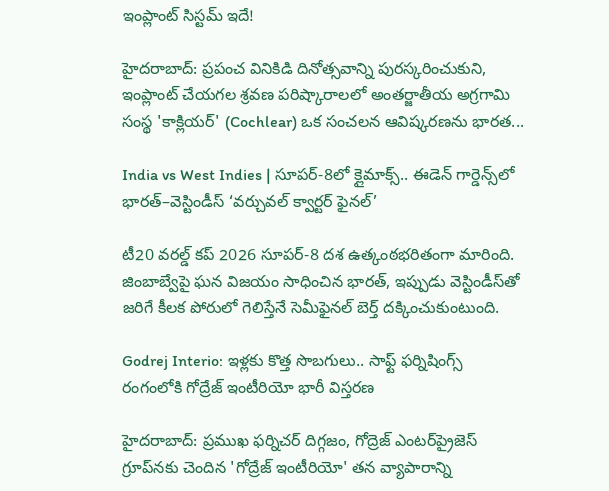ఇంప్లాంట్ సిస్టమ్ ఇదే!

హైదరాబాద్: ప్రపంచ వినికిడి దినోత్సవాన్ని పురస్కరించుకుని, ఇంప్లాంట్ చేయగల శ్రవణ పరిష్కారాలలో అంతర్జాతీయ అగ్రగామి సంస్థ 'కాక్లియర్' (Cochlear) ఒక సంచలన ఆవిష్కరణను భారత...

India vs West Indies | సూపర్-8లో క్లైమాక్స్.. ఈడెన్ గార్డెన్స్‌లో భారత్–వెస్టిండీస్ ‘వర్చువల్ క్వార్టర్ ఫైనల్’

టీ20 వరల్డ్ కప్ 2026 సూపర్-8 దశ ఉత్కంఠభరితంగా మారింది. జింబాబ్వేపై ఘన విజయం సాధించిన భారత్, ఇప్పుడు వెస్టిండీస్‌తో జరిగే కీలక పోరులో గెలిస్తేనే సెమీఫైనల్ బెర్త్ దక్కించుకుంటుంది.

Godrej Interio: ఇళ్లకు కొత్త సొబగులు.. సాఫ్ట్ ఫర్నిషింగ్స్ రంగంలోకి గోద్రేజ్ ఇంటీరియో భారీ విస్తరణ

హైదరాబాద్: ప్రముఖ ఫర్నిచర్ దిగ్గజం, గోద్రెజ్ ఎంటర్‌ప్రైజెస్ గ్రూప్‌నకు చెందిన 'గోద్రేజ్ ఇంటీరియో' తన వ్యాపారాన్ని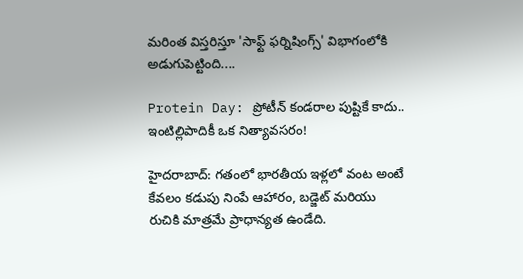మరింత విస్తరిస్తూ 'సాఫ్ట్ ఫర్నిషింగ్స్' విభాగంలోకి అడుగుపెట్టింది....

Protein Day: ప్రోటీన్ కండరాల పుష్టికే కాదు.. ఇంటిల్లిపాదికీ ఒక నిత్యావసరం!

హైదరాబాద్: గతంలో భారతీయ ఇళ్లలో వంట అంటే కేవలం కడుపు నింపే ఆహారం, బడ్జెట్ మరియు రుచికి మాత్రమే ప్రాధాన్యత ఉండేది.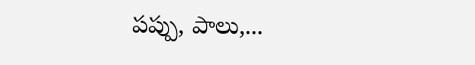పప్పు, పాలు,...